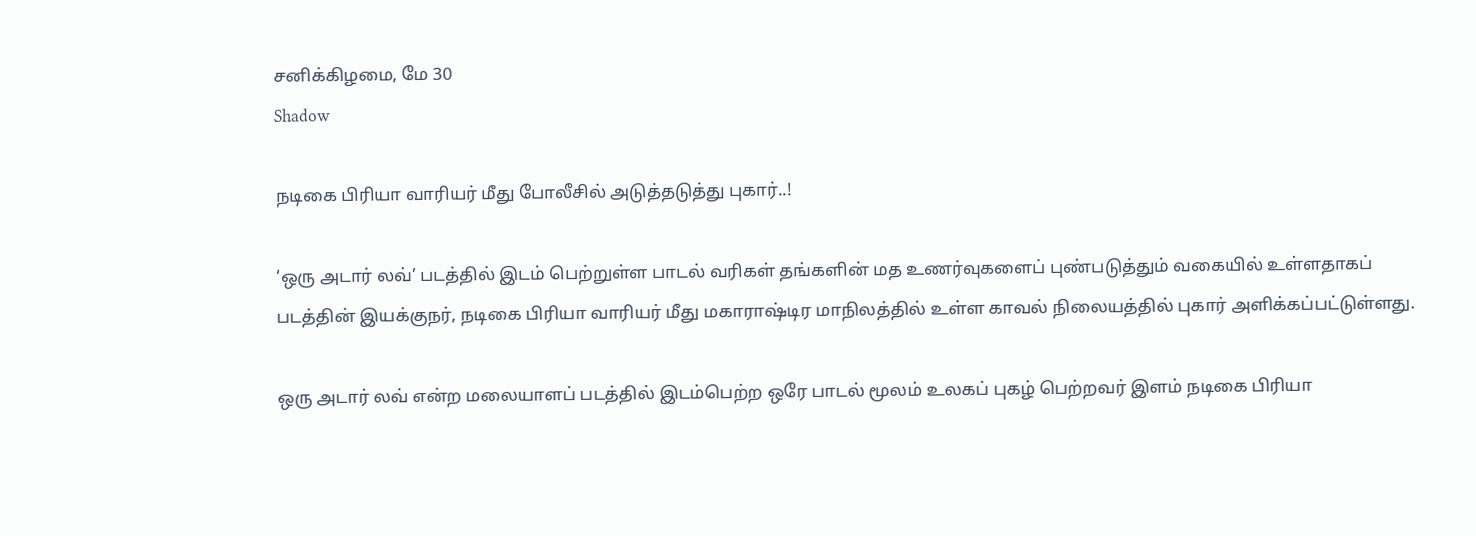சனிக்கிழமை, மே 30
Shadow

நடிகை பிரியா வாரியர் மீது போலீசில் அடுத்தடுத்து புகார்..!

‘ஒரு அடார் லவ்’ படத்தில் இடம் பெற்றுள்ள பாடல் வரிகள் தங்களின் மத உணர்வுகளைப் புண்படுத்தும் வகையில் உள்ளதாகப் படத்தின் இயக்குநர், நடிகை பிரியா வாரியர் மீது மகாராஷ்டிர மாநிலத்தில் உள்ள காவல் நிலையத்தில் புகார் அளிக்கப்பட்டுள்ளது.

ஒரு அடார் லவ் என்ற மலையாளப் படத்தில் இடம்பெற்ற ஒரே பாடல் மூலம் உலகப் புகழ் பெற்றவர் இளம் நடிகை பிரியா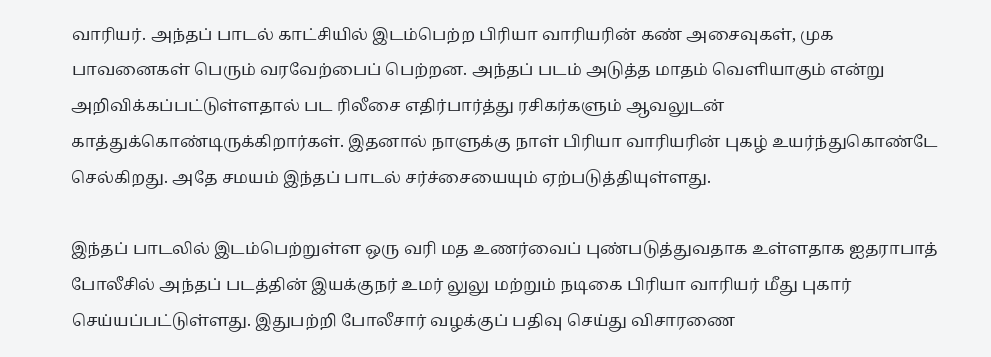வாரியர். அந்தப் பாடல் காட்சியில் இடம்பெற்ற பிரியா வாரியரின் கண் அசைவுகள், முக பாவனைகள் பெரும் வரவேற்பைப் பெற்றன. அந்தப் படம் அடுத்த மாதம் வெளியாகும் என்று அறிவிக்கப்பட்டுள்ளதால் பட ரிலீசை எதிர்பார்த்து ரசிகர்களும் ஆவலுடன் காத்துக்கொண்டிருக்கிறார்கள். இதனால் நாளுக்கு நாள் பிரியா வாரியரின் புகழ் உயர்ந்துகொண்டே செல்கிறது. அதே சமயம் இந்தப் பாடல் சர்ச்சையையும் ஏற்படுத்தியுள்ளது.

இந்தப் பாடலில் இடம்பெற்றுள்ள ஒரு வரி மத உணர்வைப் புண்படுத்துவதாக உள்ளதாக ஐதராபாத் போலீசில் அந்தப் படத்தின் இயக்குநர் உமர் லுலு மற்றும் நடிகை பிரியா வாரியர் மீது புகார் செய்யப்பட்டுள்ளது. இதுபற்றி போலீசார் வழக்குப் பதிவு செய்து விசாரணை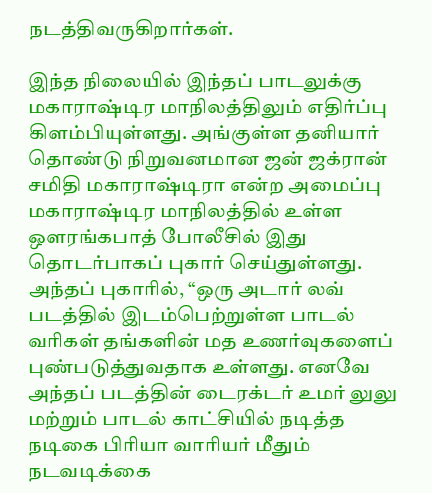நடத்திவருகிறார்கள்.

இந்த நிலையில் இந்தப் பாடலுக்கு மகாராஷ்டிர மாநிலத்திலும் எதிர்ப்பு கிளம்பியுள்ளது. அங்குள்ள தனியார் தொண்டு நிறுவனமான ஜன் ஜக்ரான் சமிதி மகாராஷ்டிரா என்ற அமைப்பு மகாராஷ்டிர மாநிலத்தில் உள்ள ஒளரங்கபாத் போலீசில் இது தொடர்பாகப் புகார் செய்துள்ளது. அந்தப் புகாரில், “ஒரு அடார் லவ் படத்தில் இடம்பெற்றுள்ள பாடல் வரிகள் தங்களின் மத உணர்வுகளைப் புண்படுத்துவதாக உள்ளது. எனவே அந்தப் படத்தின் டைரக்டர் உமர் லுலு மற்றும் பாடல் காட்சியில் நடித்த நடிகை பிரியா வாரியர் மீதும் நடவடிக்கை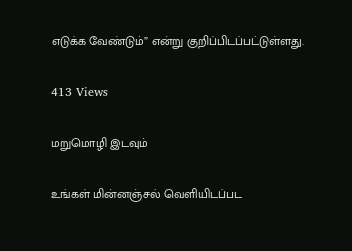எடுக்க வேண்டும்” என்று குறிப்பிடப்பட்டுள்ளது.

413 Views

மறுமொழி இடவும்

உங்கள் மின்னஞ்சல் வெளியிடப்பட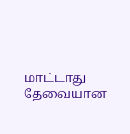மாட்டாது தேவையான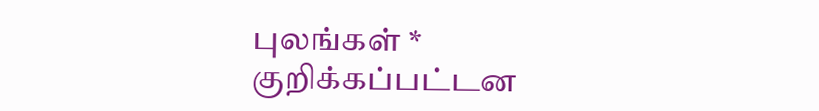புலங்கள் * குறிக்கப்பட்டன